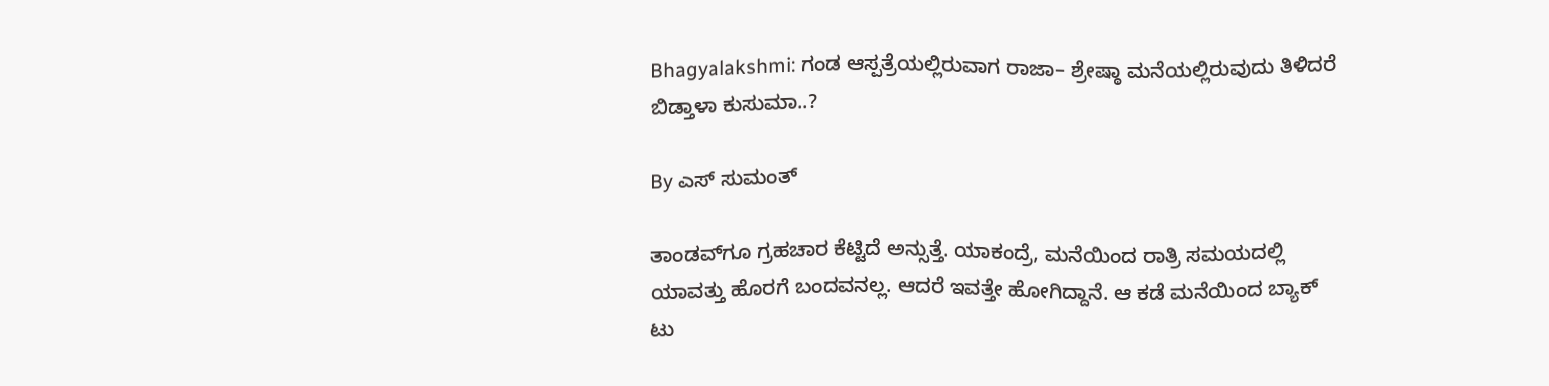Bhagyalakshmi: ಗಂಡ ಆಸ್ಪತ್ರೆಯಲ್ಲಿರುವಾಗ ರಾಜಾ– ಶ್ರೇಷ್ಠಾ ಮನೆಯಲ್ಲಿರುವುದು ತಿಳಿದರೆ ಬಿಡ್ತಾಳಾ ಕುಸುಮಾ..?

By ಎಸ್ ಸುಮಂತ್

ತಾಂಡವ್‌ಗೂ ಗ್ರಹಚಾರ ಕೆಟ್ಟಿದೆ ಅನ್ಸುತ್ತೆ. ಯಾಕಂದ್ರೆ, ಮನೆಯಿಂದ ರಾತ್ರಿ ಸಮಯದಲ್ಲಿ ಯಾವತ್ತು ಹೊರಗೆ ಬಂದವನಲ್ಲ. ಆದರೆ ಇವತ್ತೇ ಹೋಗಿದ್ದಾನೆ. ಆ ಕಡೆ ಮನೆಯಿಂದ ಬ್ಯಾಕ್ ಟು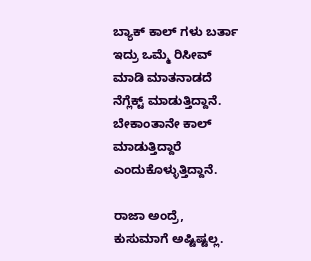ಬ್ಯಾಕ್ ಕಾಲ್ ಗಳು ಬರ್ತಾ ಇದ್ರು ಒಮ್ಮೆ ರಿಸೀವ್ ಮಾಡಿ ಮಾತನಾಡದೆ ನೆಗ್ಲೆಕ್ಟ್ ಮಾಡುತ್ತಿದ್ದಾನೆ. ಬೇಕಾಂತಾನೇ ಕಾಲ್ ಮಾಡುತ್ತಿದ್ದಾರೆ ಎಂದುಕೊಳ್ಳುತ್ತಿದ್ದಾನೆ.

ರಾಜಾ ಅಂದ್ರೆ, ಕುಸುಮಾಗೆ ಅಷ್ಟಿಷ್ಟಲ್ಲ.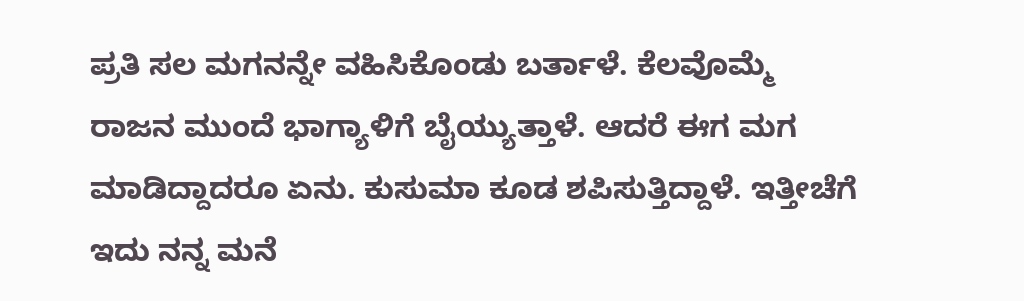ಪ್ರತಿ ಸಲ ಮಗನನ್ನೇ ವಹಿಸಿಕೊಂಡು ಬರ್ತಾಳೆ. ಕೆಲವೊಮ್ಮೆ ರಾಜನ ಮುಂದೆ ಭಾಗ್ಯಾಳಿಗೆ ಬೈಯ್ಯುತ್ತಾಳೆ. ಆದರೆ ಈಗ ಮಗ ಮಾಡಿದ್ದಾದರೂ ಏನು. ಕುಸುಮಾ ಕೂಡ ಶಪಿಸುತ್ತಿದ್ದಾಳೆ. ಇತ್ತೀಚೆಗೆ ಇದು ನನ್ನ ಮನೆ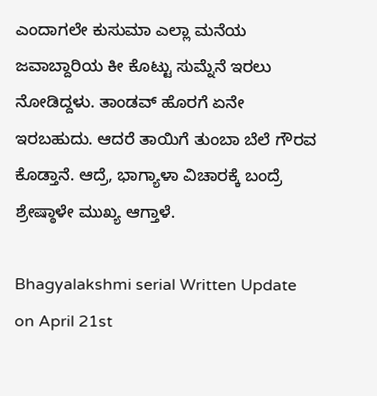ಎಂದಾಗಲೇ ಕುಸುಮಾ ಎಲ್ಲಾ ಮನೆಯ ಜವಾಬ್ದಾರಿಯ ಕೀ ಕೊಟ್ಟು ಸುಮ್ನೆನೆ ಇರಲು ನೋಡಿದ್ದಳು. ತಾಂಡವ್ ಹೊರಗೆ ಏನೇ ಇರಬಹುದು. ಆದರೆ ತಾಯಿಗೆ ತುಂಬಾ ಬೆಲೆ ಗೌರವ ಕೊಡ್ತಾನೆ. ಆದ್ರೆ, ಭಾಗ್ಯಾಳಾ ವಿಚಾರಕ್ಕೆ ಬಂದ್ರೆ ಶ್ರೇಷ್ಠಾಳೇ ಮುಖ್ಯ ಆಗ್ತಾಳೆ.

Bhagyalakshmi serial Written Update on April 21st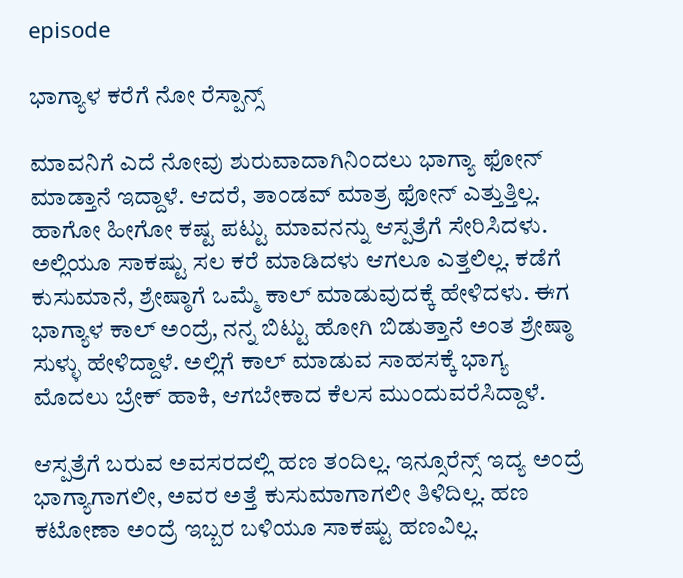episode

ಭಾಗ್ಯಾಳ ಕರೆಗೆ ನೋ ರೆಸ್ಪಾನ್ಸ್

ಮಾವನಿಗೆ ಎದೆ ನೋವು ಶುರುವಾದಾಗಿನಿಂದಲು ಭಾಗ್ಯಾ ಫೋನ್ ಮಾಡ್ತಾನೆ ಇದ್ದಾಳೆ. ಆದರೆ, ತಾಂಡವ್ ಮಾತ್ರ ಫೋನ್ ಎತ್ತುತ್ತಿಲ್ಲ. ಹಾಗೋ ಹೀಗೋ ಕಷ್ಟ ಪಟ್ಟು ಮಾವನನ್ನು ಆಸ್ಪತ್ರೆಗೆ ಸೇರಿಸಿದಳು. ಅಲ್ಲಿಯೂ ಸಾಕಷ್ಟು ಸಲ ಕರೆ ಮಾಡಿದಳು ಆಗಲೂ ಎತ್ತಲಿಲ್ಲ. ಕಡೆಗೆ ಕುಸುಮಾನೆ, ಶ್ರೇಷ್ಠಾಗೆ ಒಮ್ಮೆ ಕಾಲ್ ಮಾಡುವುದಕ್ಕೆ ಹೇಳಿದಳು. ಈಗ ಭಾಗ್ಯಾಳ ಕಾಲ್ ಅಂದ್ರೆ, ನನ್ನ ಬಿಟ್ಟು ಹೋಗಿ ಬಿಡುತ್ತಾನೆ ಅಂತ ಶ್ರೇಷ್ಠಾ ಸುಳ್ಳು ಹೇಳಿದ್ದಾಳೆ. ಅಲ್ಲಿಗೆ ಕಾಲ್ ಮಾಡುವ ಸಾಹಸಕ್ಕೆ ಭಾಗ್ಯ ಮೊದಲು ಬ್ರೇಕ್ ಹಾಕಿ, ಆಗಬೇಕಾದ ಕೆಲಸ ಮುಂದುವರೆಸಿದ್ದಾಳೆ.

ಆಸ್ಪತ್ರೆಗೆ ಬರುವ ಅವಸರದಲ್ಲಿ ಹಣ ತಂದಿಲ್ಲ. ಇನ್ಸೂರೆನ್ಸ್ ಇದ್ಯ ಅಂದ್ರೆ ಭಾಗ್ಯಾಗಾಗಲೀ, ಅವರ ಅತ್ತೆ ಕುಸುಮಾಗಾಗಲೀ ತಿಳಿದಿಲ್ಲ. ಹಣ ಕಟೋಣಾ ಅಂದ್ರೆ ಇಬ್ಬರ ಬಳಿಯೂ ಸಾಕಷ್ಟು ಹಣವಿಲ್ಲ.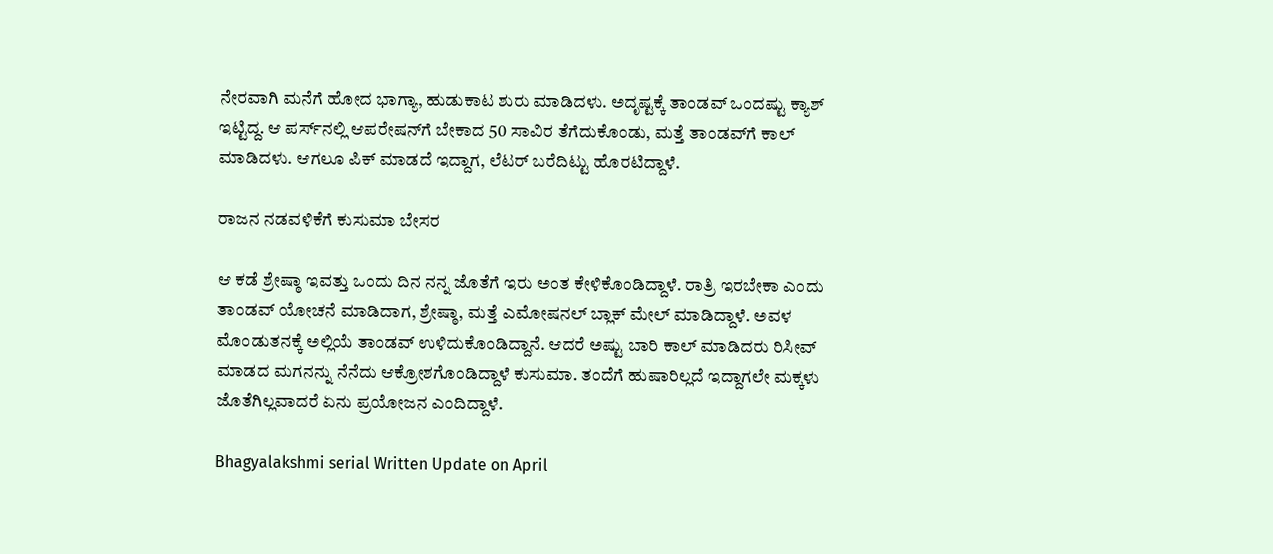ನೇರವಾಗಿ ಮನೆಗೆ ಹೋದ ಭಾಗ್ಯಾ, ಹುಡುಕಾಟ ಶುರು ಮಾಡಿದಳು. ಅದೃಷ್ಟಕ್ಕೆ ತಾಂಡವ್ ಒಂದಷ್ಟು ಕ್ಯಾಶ್ ಇಟ್ಟಿದ್ದ. ಆ ಪರ್ಸ್‌ನಲ್ಲಿ ಆಪರೇಷನ್‌ಗೆ ಬೇಕಾದ 50 ಸಾವಿರ ತೆಗೆದುಕೊಂಡು, ಮತ್ತೆ ತಾಂಡವ್‌ಗೆ ಕಾಲ್ ಮಾಡಿದಳು. ಆಗಲೂ ಪಿಕ್ ಮಾಡದೆ ಇದ್ದಾಗ, ಲೆಟರ್ ಬರೆದಿಟ್ಟು ಹೊರಟಿದ್ದಾಳೆ.

ರಾಜನ ನಡವಳಿಕೆಗೆ ಕುಸುಮಾ ಬೇಸರ

ಆ ಕಡೆ ಶ್ರೇಷ್ಠಾ ಇವತ್ತು ಒಂದು ದಿನ ನನ್ನ ಜೊತೆಗೆ ಇರು ಅಂತ ಕೇಳಿಕೊಂಡಿದ್ದಾಳೆ. ರಾತ್ರಿ ಇರಬೇಕಾ ಎಂದು ತಾಂಡವ್ ಯೋಚನೆ ಮಾಡಿದಾಗ, ಶ್ರೇಷ್ಠಾ, ಮತ್ತೆ ಎಮೋಷನಲ್ ಬ್ಲಾಕ್ ಮೇಲ್ ಮಾಡಿದ್ದಾಳೆ. ಅವಳ ಮೊಂಡುತನಕ್ಕೆ ಅಲ್ಲಿಯೆ ತಾಂಡವ್ ಉಳಿದುಕೊಂಡಿದ್ದಾನೆ. ಆದರೆ ಅಷ್ಟು ಬಾರಿ ಕಾಲ್ ಮಾಡಿದರು ರಿಸೀವ್ ಮಾಡದ ಮಗನನ್ನು ನೆನೆದು ಆಕ್ರೋಶಗೊಂಡಿದ್ದಾಳೆ ಕುಸುಮಾ. ತಂದೆಗೆ ಹುಷಾರಿಲ್ಲದೆ ಇದ್ದಾಗಲೇ ಮಕ್ಕಳು ಜೊತೆಗಿಲ್ಲವಾದರೆ ಏನು ಪ್ರಯೋಜನ ಎಂದಿದ್ದಾಳೆ.

Bhagyalakshmi serial Written Update on April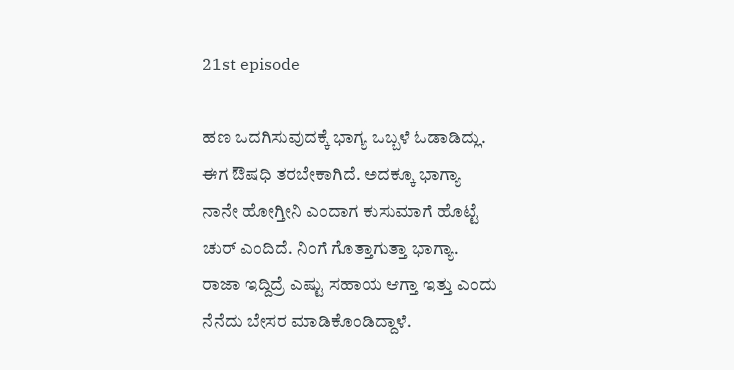21st episode

ಹಣ ಒದಗಿಸುವುದಕ್ಕೆ ಭಾಗ್ಯ ಒಬ್ಬಳೆ ಓಡಾಡಿದ್ಲು. ಈಗ ಔಷಧಿ ತರಬೇಕಾಗಿದೆ. ಅದಕ್ಕೂ ಭಾಗ್ಯಾ ನಾನೇ ಹೋಗ್ತೀನಿ ಎಂದಾಗ ಕುಸುಮಾಗೆ ಹೊಟ್ಟೆ ಚುರ್ ಎಂದಿದೆ. ನಿಂಗೆ ಗೊತ್ತಾಗುತ್ತಾ ಭಾಗ್ಯಾ. ರಾಜಾ ಇದ್ದಿದ್ರೆ ಎಷ್ಟು ಸಹಾಯ ಆಗ್ತಾ ಇತ್ತು ಎಂದು ನೆನೆದು ಬೇಸರ ಮಾಡಿಕೊಂಡಿದ್ದಾಳೆ.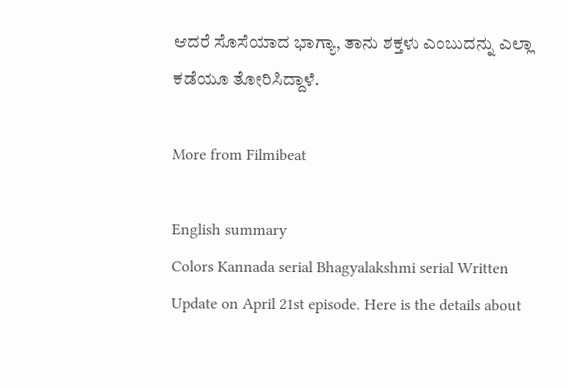ಆದರೆ ಸೊಸೆಯಾದ ಭಾಗ್ಯಾ, ತಾನು ಶಕ್ತಳು ಎಂಬುದನ್ನು ಎಲ್ಲಾ ಕಡೆಯೂ ತೋರಿಸಿದ್ದಾಳೆ.

More from Filmibeat

English summary
Colors Kannada serial Bhagyalakshmi serial Written Update on April 21st episode. Here is the details about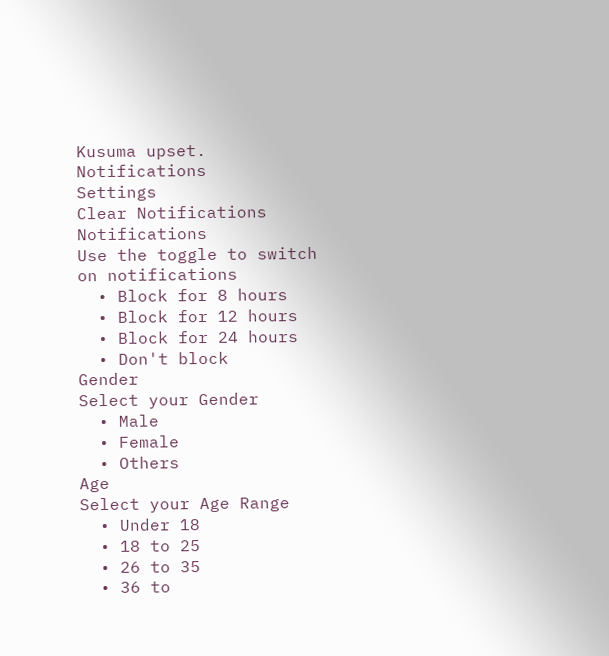Kusuma upset.
Notifications
Settings
Clear Notifications
Notifications
Use the toggle to switch on notifications
  • Block for 8 hours
  • Block for 12 hours
  • Block for 24 hours
  • Don't block
Gender
Select your Gender
  • Male
  • Female
  • Others
Age
Select your Age Range
  • Under 18
  • 18 to 25
  • 26 to 35
  • 36 to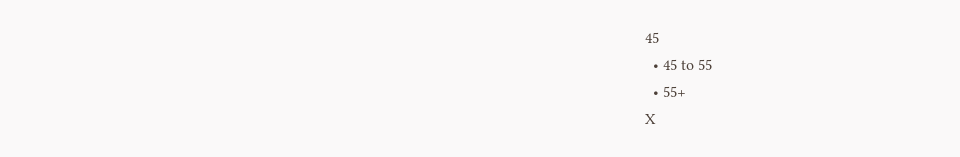45
  • 45 to 55
  • 55+
X